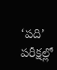‘పది’ పరీక్షల్లో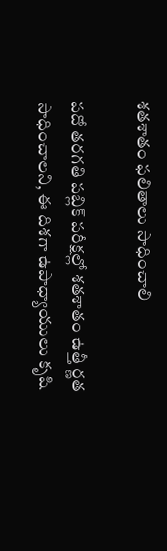శతశాతం ఫలితాలు సాధించాలి

పదో తరగతి పబ్లిక్‌ పరీక్షల్లో శతశాతం ఉత్తీ ర్ణత సాధించాలని, ఈ దిశగా ఉపాధ్యాయులు కృషి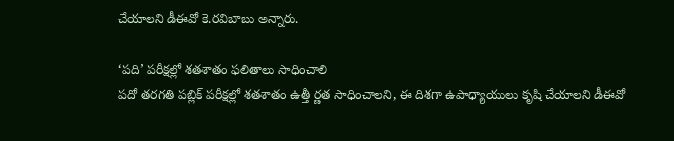చేయాలని డీఈవో కె.రవిబాబు అన్నారు.

‘పది’ పరీక్షల్లో శతశాతం ఫలితాలు సాధించాలి
పదో తరగతి పబ్లిక్‌ పరీక్షల్లో శతశాతం ఉత్తీ ర్ణత సాధించాలని, ఈ దిశగా ఉపాధ్యాయులు కృషి చేయాలని డీఈవో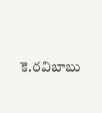కె.రవిబాబు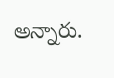అన్నారు.